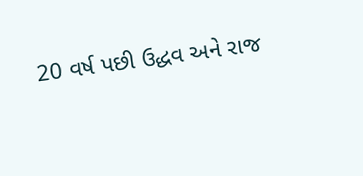20 વર્ષ પછી ઉદ્ધવ અને રાજ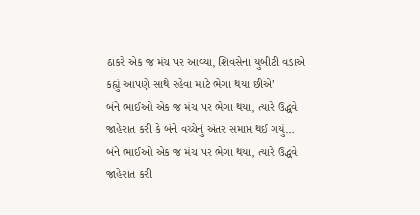ઠાકરે એક જ મંચ પર આવ્યા, શિવસેના યુબીટી વડાએ કહ્યું આપણે સાથે રહેવા માટે ભેગા થયા છીએ’
બંને ભાઈઓ એક જ મંચ પર ભેગા થયા, ત્યારે ઉદ્ધવે જાહેરાત કરી કે બંને વચ્ચેનું અંતર સમાપ્ત થઈ ગયું…
બંને ભાઈઓ એક જ મંચ પર ભેગા થયા, ત્યારે ઉદ્ધવે જાહેરાત કરી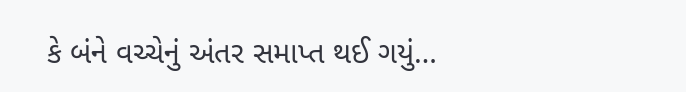કે બંને વચ્ચેનું અંતર સમાપ્ત થઈ ગયું…